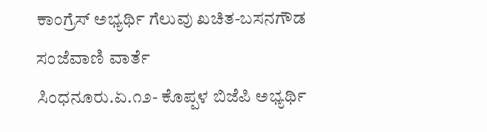ಕಾಂಗ್ರೆಸ್ ಅಭ್ಯರ್ಥಿ ಗೆಲುವು ಖಚಿತ-ಬಸನಗೌಡ
ಸಂಜೆವಾಣಿ ವಾರ್ತೆ
ಸಿಂಧನೂರು.ಏ.೧೨- ಕೊಪ್ಪಳ ಬಿಜೆಪಿ ಅಭ್ಯರ್ಥಿ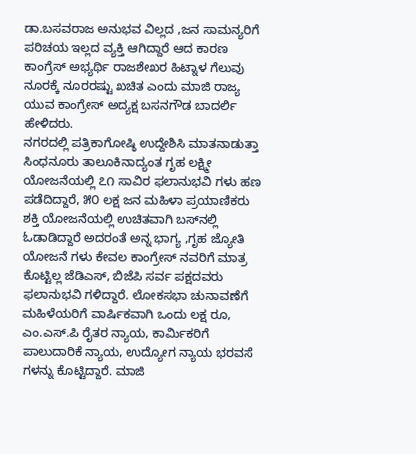ಡಾ.ಬಸವರಾಜ ಅನುಭವ ವಿಲ್ಲದ ,ಜನ ಸಾಮನ್ಯರಿಗೆ ಪರಿಚಯ ಇಲ್ಲದ ವ್ಯಕ್ತಿ ಆಗಿದ್ದಾರೆ ಆದ ಕಾರಣ ಕಾಂಗ್ರೆಸ್ ಅಭ್ಯರ್ಥಿ ರಾಜಶೇಖರ ಹಿಟ್ನಾಳ ಗೆಲುವು ನೂರಕ್ಕೆ ನೂರರಷ್ಟು ಖಚಿತ ಎಂದು ಮಾಜಿ ರಾಜ್ಯ ಯುವ ಕಾಂಗ್ರೇಸ್ ಅದ್ಯಕ್ಷ ಬಸನಗೌಡ ಬಾದರ್ಲಿ ಹೇಳಿದರು.
ನಗರದಲ್ಲಿ ಪತ್ರಿಕಾಗೋಷ್ಠಿ ಉದ್ದೇಶಿಸಿ ಮಾತನಾಡುತ್ತಾ ಸಿಂಧನೂರು ತಾಲೂಕಿನಾದ್ಯಂತ ಗೃಹ ಲಕ್ಷ್ಮೀ ಯೋಜನೆಯಲ್ಲಿ ೭೧ ಸಾವಿರ ಫಲಾನುಭವಿ ಗಳು ಹಣ ಪಡೆದಿದ್ದಾರೆ, ೫೦ ಲಕ್ಷ ಜನ ಮಹಿಳಾ ಪ್ರಯಾಣಿಕರು ಶಕ್ತಿ ಯೋಜನೆಯಲ್ಲಿ ಉಚಿತವಾಗಿ ಬಸ್‌ನಲ್ಲಿ ಓಡಾಡಿದ್ದಾರೆ ಅದರಂತೆ ಅನ್ನ ಭಾಗ್ಯ ,ಗೃಹ ಜ್ಯೋತಿ ಯೋಜನೆ ಗಳು ಕೇವಲ ಕಾಂಗ್ರೇಸ್ ನವರಿಗೆ ಮಾತ್ರ ಕೊಟ್ಟಿಲ್ಲ ಜೆಡಿಎಸ್, ಬಿಜೆಪಿ ಸರ್ವ ಪಕ್ಷದವರು ಫಲಾನುಭವಿ ಗಳಿದ್ದಾರೆ. ಲೋಕಸಭಾ ಚುನಾವಣೆಗೆ ಮಹಿಳೆಯರಿಗೆ ವಾರ್ಷಿಕವಾಗಿ ಒಂದು ಲಕ್ಷ ರೂ, ಎಂ.ಎಸ್.ಪಿ ರೈತರ ನ್ಯಾಯ, ಕಾರ್ಮಿಕರಿಗೆ ಪಾಲುದಾರಿಕೆ ನ್ಯಾಯ, ಉದ್ಯೋಗ ನ್ಯಾಯ ಭರವಸೆ ಗಳನ್ನು ಕೊಟ್ಟಿದ್ದಾರೆ. ಮಾಜಿ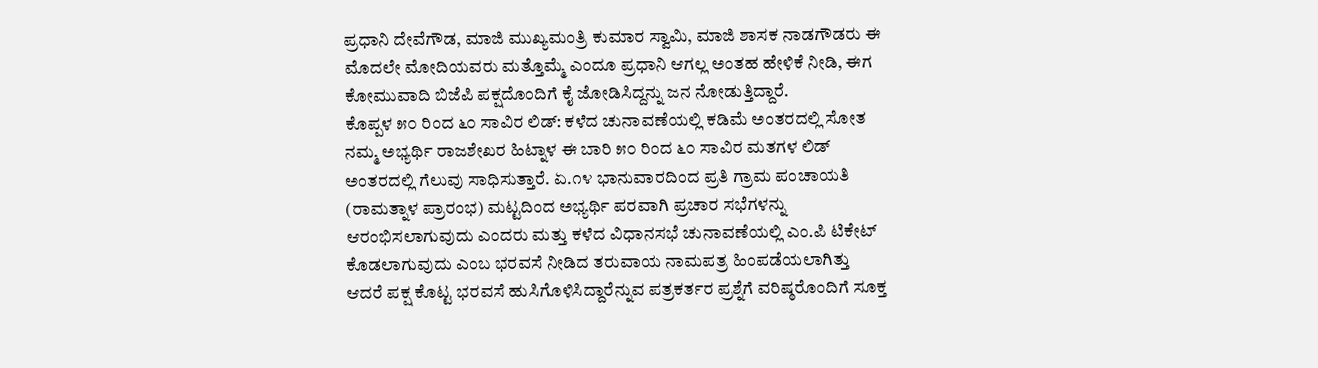ಪ್ರಧಾನಿ ದೇವೆಗೌಡ, ಮಾಜಿ ಮುಖ್ಯಮಂತ್ರಿ ಕುಮಾರ ಸ್ವಾಮಿ, ಮಾಜಿ ಶಾಸಕ ನಾಡಗೌಡರು ಈ ಮೊದಲೇ ಮೋದಿಯವರು ಮತ್ತೊಮ್ಮೆ ಎಂದೂ ಪ್ರಧಾನಿ ಆಗಲ್ಲ ಅಂತಹ ಹೇಳಿಕೆ ನೀಡಿ, ಈಗ ಕೋಮುವಾದಿ ಬಿಜೆಪಿ ಪಕ್ಷದೊಂದಿಗೆ ಕೈ ಜೋಡಿಸಿದ್ದನ್ನು ಜನ ನೋಡುತ್ತಿದ್ದಾರೆ.
ಕೊಪ್ಪಳ ೫೦ ರಿಂದ ೬೦ ಸಾವಿರ ಲಿಡ್: ಕಳೆದ ಚುನಾವಣೆಯಲ್ಲಿ ಕಡಿಮೆ ಅಂತರದಲ್ಲಿ ಸೋತ ನಮ್ಮ ಅಭ್ಯರ್ಥಿ ರಾಜಶೇಖರ ಹಿಟ್ನಾಳ ಈ ಬಾರಿ ೫೦ ರಿಂದ ೬೦ ಸಾವಿರ ಮತಗಳ ಲಿಡ್ ಅಂತರದಲ್ಲಿ ಗೆಲುವು ಸಾಧಿಸುತ್ತಾರೆ. ಏ.೧೪ ಭಾನುವಾರದಿಂದ ಪ್ರತಿ ಗ್ರಾಮ ಪಂಚಾಯತಿ (ರಾಮತ್ನಾಳ ಪ್ರಾರಂಭ) ಮಟ್ಟದಿಂದ ಅಭ್ಯರ್ಥಿ ಪರವಾಗಿ ಪ್ರಚಾರ ಸಭೆಗಳನ್ನು ಆರಂಭಿಸಲಾಗುವುದು ಎಂದರು ಮತ್ತು ಕಳೆದ ವಿಧಾನಸಭೆ ಚುನಾವಣೆಯಲ್ಲಿ ಎಂ.ಪಿ ಟಿಕೇಟ್ ಕೊಡಲಾಗುವುದು ಎಂಬ ಭರವಸೆ ನೀಡಿದ ತರುವಾಯ ನಾಮಪತ್ರ ಹಿಂಪಡೆಯಲಾಗಿತ್ತು ಆದರೆ ಪಕ್ಷ ಕೊಟ್ಟ ಭರವಸೆ ಹುಸಿಗೊಳಿಸಿದ್ದಾರೆನ್ನುವ ಪತ್ರಕರ್ತರ ಪ್ರಶ್ನೆಗೆ ವರಿಷ್ಠರೊಂದಿಗೆ ಸೂಕ್ತ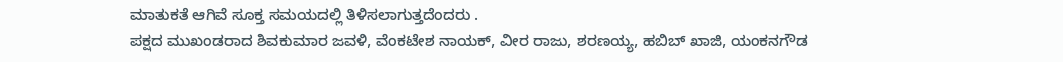ಮಾತುಕತೆ ಆಗಿವೆ ಸೂಕ್ತ ಸಮಯದಲ್ಲಿ ತಿಳಿಸಲಾಗುತ್ತದೆಂದರು .
ಪಕ್ಷದ ಮುಖಂಡರಾದ ಶಿವಕುಮಾರ ಜವಳಿ, ವೆಂಕಟೇಶ ನಾಯಕ್, ವೀರ ರಾಜು, ಶರಣಯ್ಯ, ಹಬಿಬ್ ಖಾಜಿ, ಯಂಕನಗೌಡ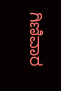ಗಿಣಿವಾರ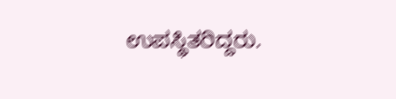ಉಪಸ್ಥಿತರಿದ್ದರು.